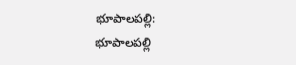భూపాలపల్లి:
భూపాలపల్లి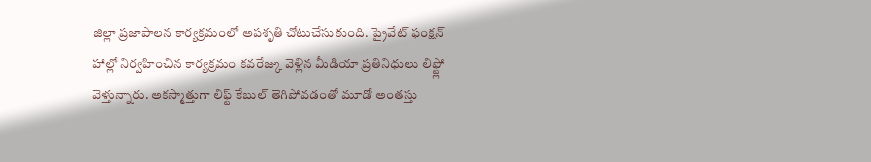జిల్లా ప్రజాపాలన కార్యక్రమంలో అపశృతి చోటుచేసుకుంది. ప్రైవేట్ ఫంక్షన్ హాల్లో నిర్వహించిన కార్యక్రమం కవరేజ్కు వెళ్లిన మీడియా ప్రతినిధులు లిఫ్ట్లో వెళ్తున్నారు. అకస్మాత్తుగా లిఫ్ట్ కేబుల్ తెగిపోవడంతో మూడో అంతస్తు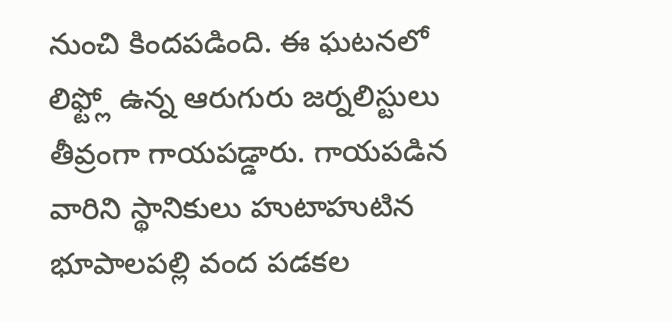నుంచి కిందపడింది. ఈ ఘటనలో లిఫ్ట్లో ఉన్న ఆరుగురు జర్నలిస్టులు తీవ్రంగా గాయపడ్డారు. గాయపడిన వారిని స్థానికులు హుటాహుటిన భూపాలపల్లి వంద పడకల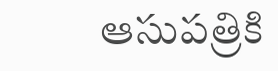ఆసుపత్రికి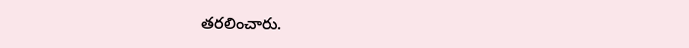తరలించారు.